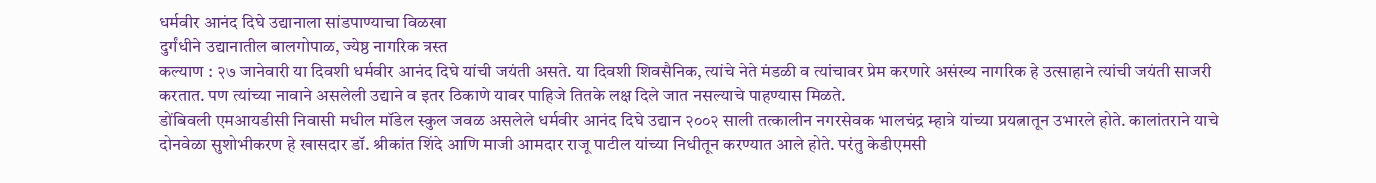धर्मवीर आनंद दिघे उद्यानाला सांडपाण्याचा विळखा
दुर्गंधीने उद्यानातील बालगोपाळ, ज्येष्ठ नागरिक त्रस्त
कल्याण : २७ जानेवारी या दिवशी धर्मवीर आनंद दिघे यांची जयंती असते. या दिवशी शिवसैनिक, त्यांचे नेते मंडळी व त्यांचावर प्रेम करणारे असंख्य नागरिक हे उत्साहाने त्यांची जयंती साजरी करतात. पण त्यांच्या नावाने असलेली उद्याने व इतर ठिकाणे यावर पाहिजे तितके लक्ष दिले जात नसल्याचे पाहण्यास मिळते.
डोंबिवली एमआयडीसी निवासी मधील मॉडेल स्कुल जवळ असलेले धर्मवीर आनंद दिघे उद्यान २००२ साली तत्कालीन नगरसेवक भालचंद्र म्हात्रे यांच्या प्रयत्नातून उभारले होते. कालांतराने याचे दोनवेळा सुशोभीकरण हे खासदार डॉ. श्रीकांत शिंदे आणि माजी आमदार राजू पाटील यांच्या निधीतून करण्यात आले होते. परंतु केडीएमसी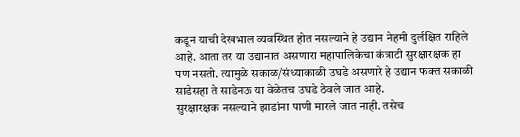कडून याची देखभाल व्यवस्थित होत नसल्याने हे उद्यान नेहमी दुर्लक्षित राहिले आहे. आता तर या उद्यानात असणारा महापालिकेचा कंत्राटी सुरक्षारक्षक हा पण नसतो. त्यामुळे सकाळ/संध्याकाळी उघडे असणारे हे उद्यान फक्त सकाळी साडेसहा ते साडेनऊ या वेळेतच उघडे ठेवले जात आहे.
सुरक्षारक्षक नसल्याने झाडांना पाणी मारले जात नाही. तसेच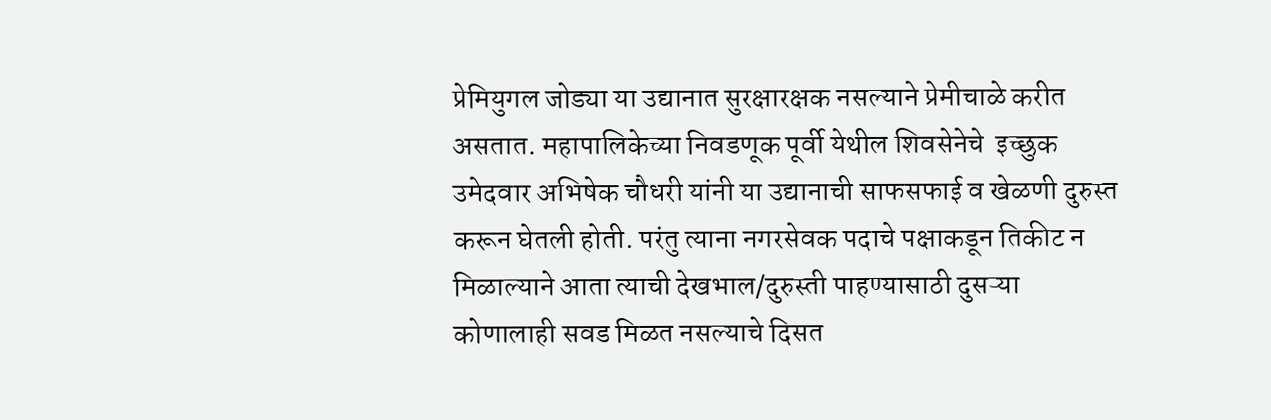प्रेमियुगल जोड्या या उद्यानात सुरक्षारक्षक नसल्याने प्रेमीचाळे करीत असतात. महापालिकेच्या निवडणूक पूर्वी येथील शिवसेनेचे  इच्छुक उमेदवार अभिषेक चौधरी यांनी या उद्यानाची साफसफाई व खेळणी दुरुस्त करून घेतली होती. परंतु त्याना नगरसेवक पदाचे पक्षाकडून तिकीट न मिळाल्याने आता त्याची देखभाल/दुरुस्ती पाहण्यासाठी दुसऱ्या कोणालाही सवड मिळत नसल्याचे दिसत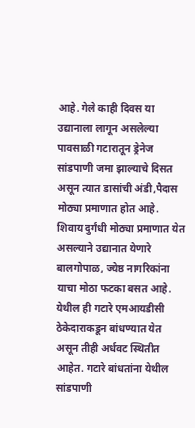आहे. गेले काही दिवस या उद्यानाला लागून असलेल्या पावसाळी गटारातून ड्रेनेज सांडपाणी जमा झाल्याचे दिसत असून त्यात डासांची अंडी,पैदास मोठ्या प्रमाणात होत आहे. शिवाय दुर्गंधी मोठ्या प्रमाणात येत असल्याने उद्यानात येणारे बालगोपाळ, ज्येष्ठ नागरिकांना याचा मोठा फटका बसत आहे.
येथील ही गटारे एमआयडीसी ठेकेदाराकडून बांधण्यात येत असून तीही अर्धवट स्थितीत आहेत. गटारे बांधतांना येथील सांडपाणी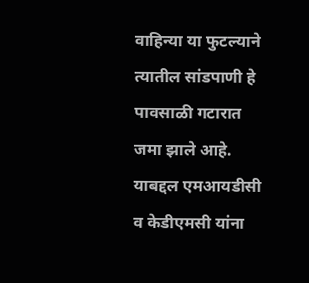वाहिन्या या फुटल्याने त्यातील सांडपाणी हे पावसाळी गटारात जमा झाले आहे. याबद्दल एमआयडीसी व केडीएमसी यांना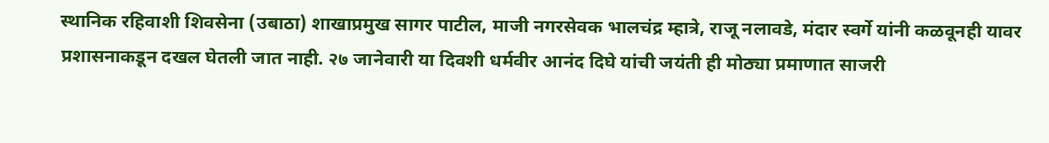स्थानिक रहिवाशी शिवसेना (उबाठा) शाखाप्रमुख सागर पाटील, माजी नगरसेवक भालचंद्र म्हात्रे, राजू नलावडे, मंदार स्वर्गे यांनी कळवूनही यावर प्रशासनाकडून दखल घेतली जात नाही. २७ जानेवारी या दिवशी धर्मवीर आनंद दिघे यांची जयंती ही मोठ्या प्रमाणात साजरी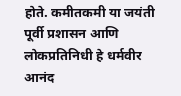होते. कमीतकमी या जयंती पूर्वी प्रशासन आणि लोकप्रतिनिधी हे धर्मवीर आनंद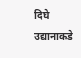दिघे उद्यानाकडे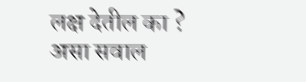लक्ष देतील का ? असा सवाल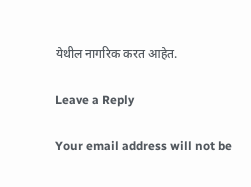येथील नागरिक करत आहेत.

Leave a Reply

Your email address will not be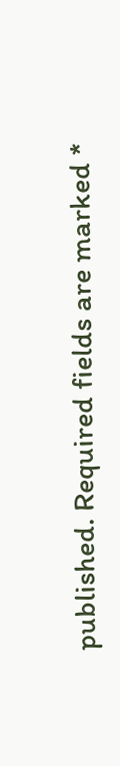published. Required fields are marked *